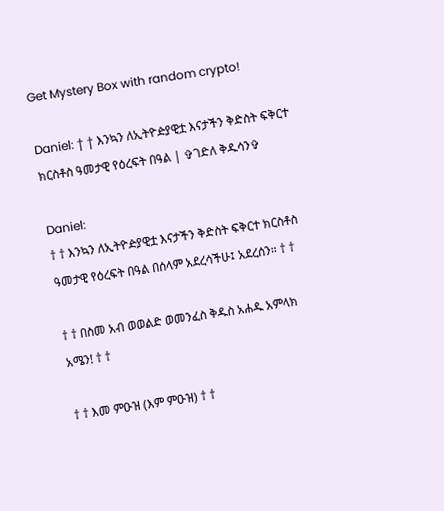Get Mystery Box with random crypto!

Daniel: † † እንኳን ለኢትዮዽያዊቷ እናታችን ቅድስት ፍቅርተ ክርስቶስ ዓመታዊ የዕረፍት በዓል | ✞ገድለ ቅዱሳን✞

Daniel:
† † እንኳን ለኢትዮዽያዊቷ እናታችን ቅድስት ፍቅርተ ክርስቶስ ዓመታዊ የዕረፍት በዓል በሰላም አደረሳችሁ፤ አደረሰን። † †

† † በስመ አብ ወወልድ ወመንፈስ ቅዱስ አሐዱ አምላክ አሜን! † †

† † እመ ምዑዝ (እም ምዑዝ) † †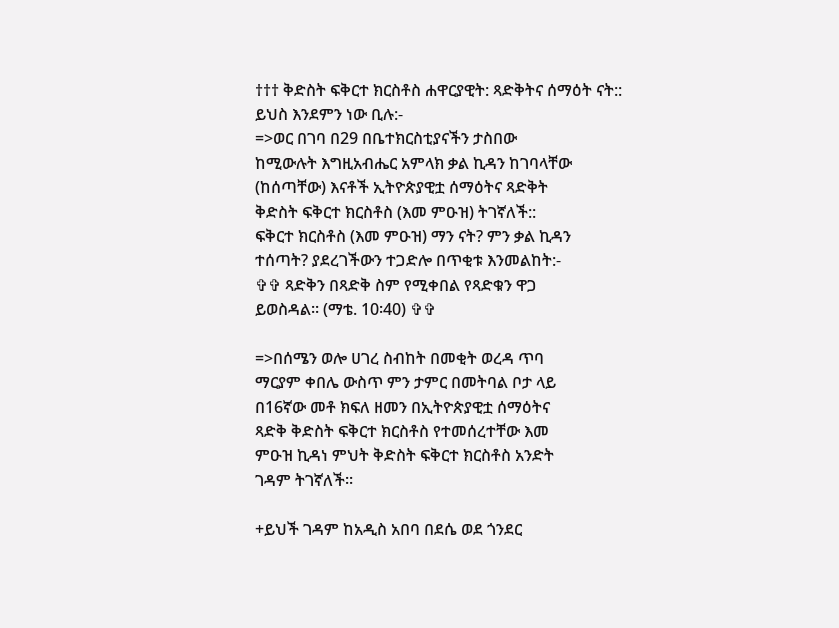††† ቅድስት ፍቅርተ ክርስቶስ ሐዋርያዊት: ጻድቅትና ሰማዕት ናት::
ይህስ እንደምን ነው ቢሉ:-
=>ወር በገባ በ29 በቤተክርስቲያናችን ታስበው
ከሚውሉት እግዚአብሔር አምላክ ቃል ኪዳን ከገባላቸው
(ከሰጣቸው) እናቶች ኢትዮጵያዊቷ ሰማዕትና ጻድቅት
ቅድስት ፍቅርተ ክርስቶስ (እመ ምዑዝ) ትገኛለች::
ፍቅርተ ክርስቶስ (እመ ምዑዝ) ማን ናት? ምን ቃል ኪዳን
ተሰጣት? ያደረገችውን ተጋድሎ በጥቂቱ እንመልከት:-
✞✞ ጻድቅን በጻድቅ ስም የሚቀበል የጻድቁን ዋጋ
ይወስዳል፡፡ (ማቴ. 10፡40) ✞✞

=>በሰሜን ወሎ ሀገረ ስብከት በመቂት ወረዳ ጥባ
ማርያም ቀበሌ ውስጥ ምን ታምር በመትባል ቦታ ላይ
በ16ኛው መቶ ክፍለ ዘመን በኢትዮጵያዊቷ ሰማዕትና
ጻድቅ ቅድስት ፍቅርተ ክርስቶስ የተመሰረተቸው እመ
ምዑዝ ኪዳነ ምህት ቅድስት ፍቅርተ ክርስቶስ አንድት
ገዳም ትገኛለች፡፡

+ይህች ገዳም ከአዲስ አበባ በደሴ ወደ ጎንደር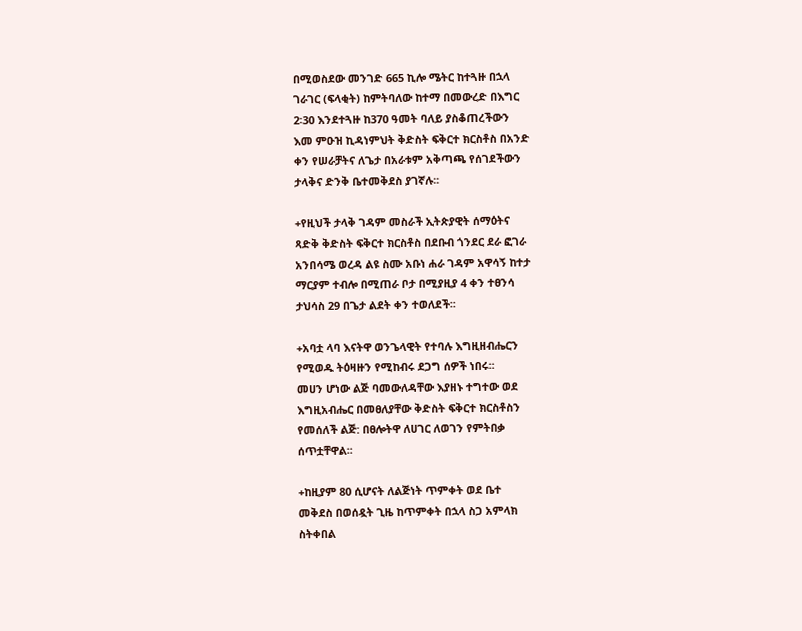በሚወስደው መንገድ 665 ኪሎ ሜትር ከተጓዙ በኋላ
ገራገር (ፍላቂት) ከምትባለው ከተማ በመውረድ በእግር
2፡30 እንደተጓዙ ከ370 ዓመት ባለይ ያስቆጠረችውን
እመ ምዑዝ ኪዳነምህት ቅድስት ፍቅርተ ክርስቶስ በአንድ
ቀን የሠራቻትና ለጌታ በአራቱም አቅጣጫ የሰገደችውን
ታላቅና ድንቅ ቤተመቅደስ ያገኛሉ፡፡

+የዚህች ታላቅ ገዳም መስራች ኢትጵያዊት ሰማዕትና
ጻድቅ ቅድስት ፍቅርተ ክርስቶስ በደቡብ ጎንደር ደራ ፎገራ
አንበሳሜ ወረዳ ልዩ ስሙ አቡነ ሐራ ገዳም አዋሳኝ ከተታ
ማርያም ተብሎ በሚጠራ ቦታ በሚያዚያ 4 ቀን ተፀንሳ
ታህሳስ 29 በጌታ ልደት ቀን ተወለደች፡፡

+አባቷ ላባ እናትዋ ወንጌላዊት የተባሉ እግዚዘብሔርን
የሚወዱ ትዕዛዙን የሚከብሩ ደጋግ ሰዎች ነበሩ፡፡
መሀን ሆነው ልጅ ባመውለዳቸው እያዘኑ ተግተው ወደ
እግዚአብሔር በመፀለያቸው ቅድስት ፍቅርተ ክርስቶስን
የመሰለች ልጅ: በፀሎትዋ ለሀገር ለወገን የምትበቃ
ሰጥቷቸዋል፡፡

+ከዚያም 80 ሲሆናት ለልጅነት ጥምቀት ወደ ቤተ
መቅደስ በወሰዷት ጊዜ ከጥምቀት በኋላ ስጋ አምላክ
ስትቀበል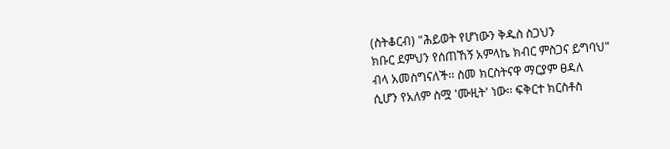(ስትቆርብ) "ሕይወት የሆነውን ቅዱስ ስጋህን
ክቡር ደምህን የሰጠኸኝ አምላኬ ክብር ምስጋና ይግባህ"
ብላ አመስግናለች፡፡ ስመ ክርስትናዋ ማርያም ፀዳለ
ሲሆን የአለም ስሟ 'ሙዚት' ነው፡፡ ፍቅርተ ክርስቶስ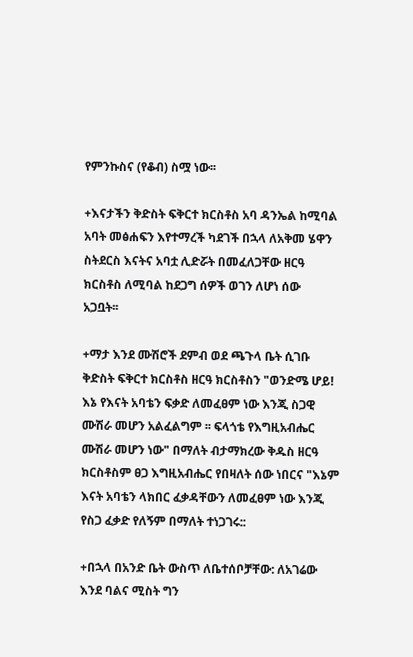የምንኩስና (የቆብ) ስሟ ነው፡፡

+እናታችን ቅድስት ፍቅርተ ክርስቶስ አባ ዳንኤል ከሚባል
አባት መፅሐፍን እየተማረች ካደገች በኋላ ለአቅመ ሄዋን
ስትደርስ እናትና አባቷ ሊድሯት በመፈለጋቸው ዘርዓ
ክርስቶስ ለሚባል ከደጋግ ሰዎች ወገን ለሆነ ሰው
አጋቧት፡፡

+ማታ እንደ ሙሽሮች ደምብ ወደ ጫጉላ ቤት ሲገቡ
ቅድስት ፍቅርተ ክርስቶስ ዘርዓ ክርስቶስን "ወንድሜ ሆይ!
እኔ የእናት አባቴን ፍቃድ ለመፈፀም ነው እንጂ ስጋዊ
ሙሽራ መሆን አልፈልግም ፡፡ ፍላጎቴ የእግዚአብሔር
ሙሽራ መሆን ነው" በማለት ብታማክረው ቅዱስ ዘርዓ
ክርስቶስም ፀጋ እግዚአብሔር የበዛለት ሰው ነበርና "እኔም
እናት አባቴን ላክበር ፈቃዳቸውን ለመፈፀም ነው እንጂ
የስጋ ፈቃድ የለኝም በማለት ተነጋገሩ::

+በኋላ በአንድ ቤት ውስጥ ለቤተሰቦቻቸው: ለአገሬው
እንደ ባልና ሚስት ግን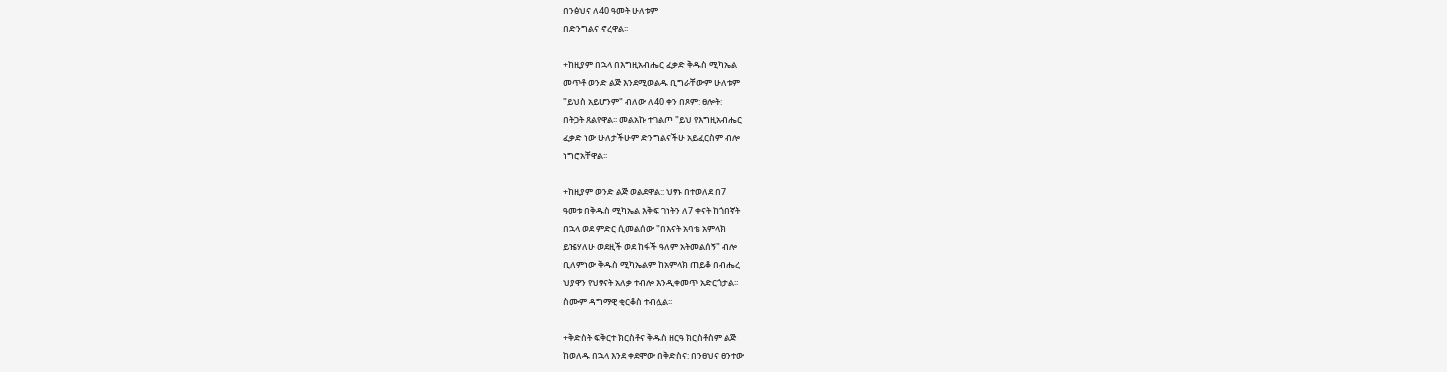በንፅህና ለ40 ዓመት ሁለቱም
በድንግልና ኖረዋል፡፡

+ከዚያም በኋላ በእግዚአብሔር ፈቃድ ቅዱስ ሚካኤል
መጥቶ ወንድ ልጅ እንደሚወልዱ ቢግራቸውም ሁለቱም
"ይህስ አይሆንም" ብለው ለ40 ቀን በጾም: ፀሎት:
በትጋት ጸልየዋል፡፡ መልአኩ ተገልጦ "ይህ የእግዚአብሔር
ፈቃድ ነው ሁለታችሁም ድንግልናችሁ አይፈርስም ብሎ
ነግሮአቸዋል፡፡

+ከዚያም ወንድ ልጅ ወልደዋል:: ህፃኑ በተወለደ በ7
ዓመቱ በቅዱስ ሚካኤል እቅፍ ገነትን ለ7 ቀናት ከጎበኛት
በኋላ ወደ ምድር ሲመልሰው "በእናት አባቴ አምላክ
ይዤሃለሁ ወደዚች ወደ ከፋች ዓለም አትመልሰኝ" ብሎ
ቢለምነው ቅዱስ ሚካኤልም ከአምላክ ጠይቆ በብሔረ
ህያዋን የህፃናት አለቃ ተብሎ እንዲቀመጥ አድርጎታል፡፡
ስሙም ዳግማዊ ቂርቆስ ተብሏል፡፡

+ቅድስት ፍቅርተ ክርስቶና ቅዱስ ዘርዓ ክርስቶስም ልጅ
ከወለዱ በኋላ እንደ ቀደሞው በቅድስና: በንፀህና ፀንተው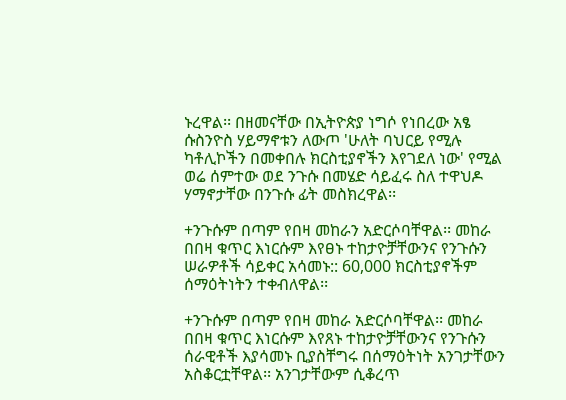ኑረዋል፡፡ በዘመናቸው በኢትዮጵያ ነግሶ የነበረው አፄ
ሱስንዮስ ሃይማኖቱን ለውጦ 'ሁለት ባህርይ የሚሉ
ካቶሊኮችን በመቀበሉ ክርስቲያኖችን እየገደለ ነው' የሚል
ወሬ ሰምተው ወደ ንጉሱ በመሄድ ሳይፈሩ ስለ ተዋህዶ
ሃማኖታቸው በንጉሱ ፊት መስክረዋል፡፡

+ንጉሱም በጣም የበዛ መከራን አድርሶባቸዋል፡፡ መከራ
በበዛ ቁጥር እነርሱም እየፀኑ ተከታዮቻቸውንና የንጉሱን
ሠራዎቶች ሳይቀር አሳመኑ:: 60,000 ክርስቲያኖችም
ሰማዕትነትን ተቀብለዋል፡፡

+ንጉሱም በጣም የበዛ መከራ አድርሶባቸዋል፡፡ መከራ
በበዛ ቁጥር እነርሱም እየጸኑ ተከታዮቻቸውንና የንጉሱን
ሰራዊቶች እያሳመኑ ቢያስቸግሩ በሰማዕትነት አንገታቸውን
አስቆርቷቸዋል፡፡ አንገታቸውም ሲቆረጥ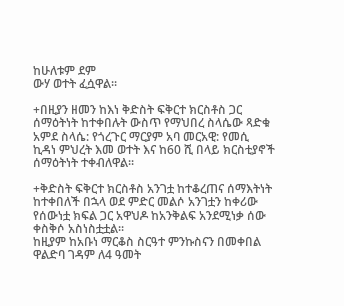ከሁለቱም ደም
ውሃ ወተት ፈሷዋል፡፡

+በዚያን ዘመን ከእነ ቅድስት ፍቅርተ ክርስቶስ ጋር
ሰማዕትነት ከተቀበሉት ውስጥ የማህበረ ስላሴው ጻድቁ
አምደ ስላሴ: የጎረጉር ማርያም አባ መርአዊ: የመሲ
ኪዳነ ምህረት እመ ወተት እና ከ60 ሺ በላይ ክርስቲያኖች
ሰማዕትነት ተቀብለዋል፡፡

+ቅድስት ፍቅርተ ክርስቶስ አንገቷ ከተቆረጠና ሰማእትነት
ከተቀበለች በኋላ ወደ ምድር መልሶ አንገቷን ከቀሪው
የሰውነቷ ክፍል ጋር አዋህዶ ከአንቅልፍ አንደሚነቃ ሰው
ቀስቅሶ አስነስቷቷል፡፡
ከዚያም ከአቡነ ማርቆስ ስርዓተ ምንኩስናን በመቀበል
ዋልድባ ገዳም ለ4 ዓመት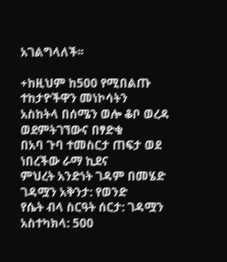አገልግላለች፡፡

+ከዚህም ከ500 የሚበልጡ ተከታዮችዋን መነኮሳትን
አስከትላ በሰሜን ወሎ ቆቦ ወረዳ ወደምትገኘውና በፃድቁ
በአባ ጉባ ተመስርታ ጠፍታ ወደ ነበረችው ራማ ኪደና
ምህረት አንድነት ገዳም በመሄድ ገዳሟን አቅንታ: የወንድ
የሴት ብላ ስርዓት ሰርታ: ገዳሟን አስተካክላ: 500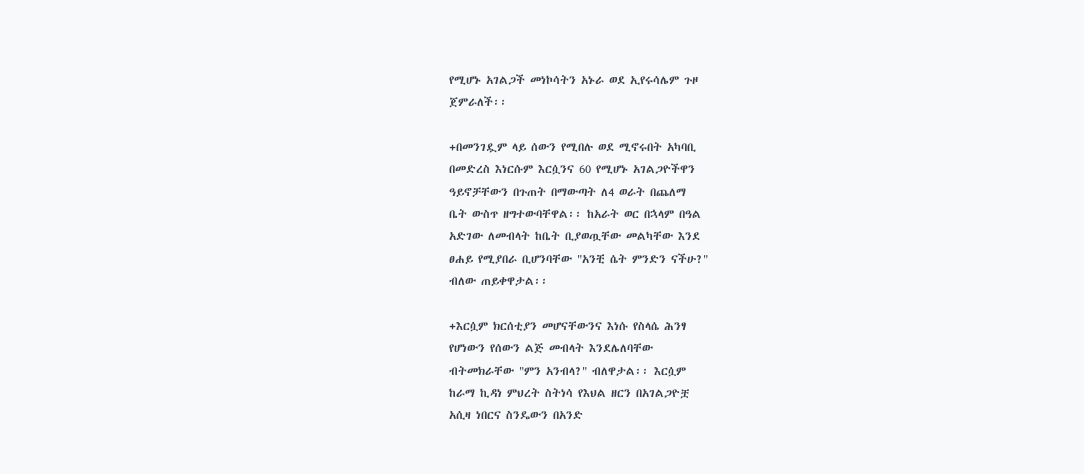የሚሆኑ አገልጋች መነኮሳትን አኑራ ወደ ኢየሩሳሌም ጉዞ
ጀምራለች፡፡

+በመንገዷም ላይ ሰውን የሚበሉ ወደ ሚኖሩበት አካባቢ
በመድረስ እነርሱም እርሷንና 60 የሚሆኑ አገልጋዮችዋን
ዓይኖቻቸውን በጉጠት በማውጣት ለ4 ወራት በጨለማ
ቤት ውስጥ ዘግተውባቸዋል፡፡ ከአራት ወር በኋላም በዓል
አድገው ለመብላት ከቤት ቢያወጧቸው መልካቸው እንደ
ፀሐይ የሚያበራ ቢሆንባቸው "አንቺ ሴት ምንድን ናችሁ?"
ብለው ጠይቀዋታል፡፡

+እርሷም ክርሰቲያን መሆናቸውንና እነሱ የስላሴ ሕንፃ
የሆነውን የሰውን ልጅ መብላት እንደሌለባቸው
ብትመክራቸው "ምን አንብላ?" ብለዋታል፡፡ እርሷም
ከራማ ኪዳነ ምህረት ስትነሳ የእህል ዘርን በአገልጋዮቿ
አሲዛ ነበርና ስንዴውን በአንድ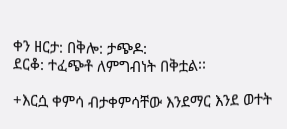ቀን ዘርታ: በቅሎ: ታጭዶ:
ደርቆ: ተፈጭቶ ለምግብነት በቅቷል፡፡

+እርሷ ቀምሳ ብታቀምሳቸው እንደማር እንደ ወተት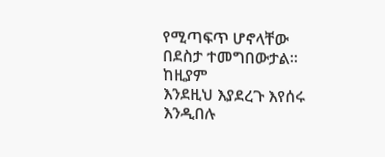የሚጣፍጥ ሆኖላቸው በደስታ ተመግበውታል፡፡ ከዚያም
እንደዚህ እያደረጉ እየሰሩ እንዲበሉ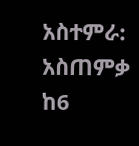አስተምራ: አስጠምቃ
ከ6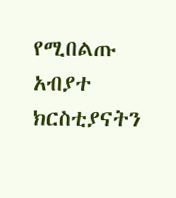የሚበልጡ አብያተ ክርስቲያናትን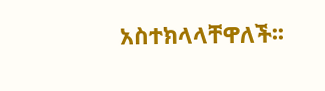አስተክላላቸዋለች፡፡